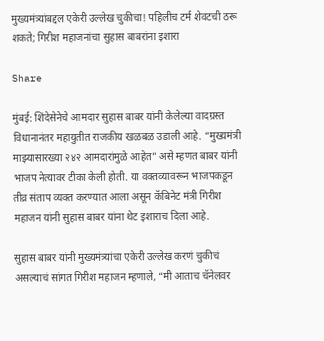मुख्यमंत्र्यांबद्दल एकेरी उल्लेख चुकीचा! पहिलीच टर्म शेवटची ठरू शकते; गिरीश महाजनांचा सुहास बाबरांना इशारा

Share

मुंबई: शिंदेसेनेचे आमदार सुहास बाबर यांनी केलेल्या वादग्रस्त विधानानंतर महायुतीत राजकीय खळबळ उडाली आहे. “मुख्यमंत्री माझ्यासारख्या २४२ आमदारांमुळे आहेत” असे म्हणत बाबर यांनी भाजप नेत्यावर टीका केली होती. या वक्तव्यावरून भाजपकडून तीव्र संताप व्यक्त करण्यात आला असून कॅबिनेट मंत्री गिरीश महाजन यांनी सुहास बाबर यांना थेट इशाराच दिला आहे.

सुहास बाबर यांनी मुख्यमंत्र्यांचा एकेरी उल्लेख करणं चुकीचं असल्याचं सांगत गिरीश महाजन म्हणाले, “मी आताच चॅनेलवर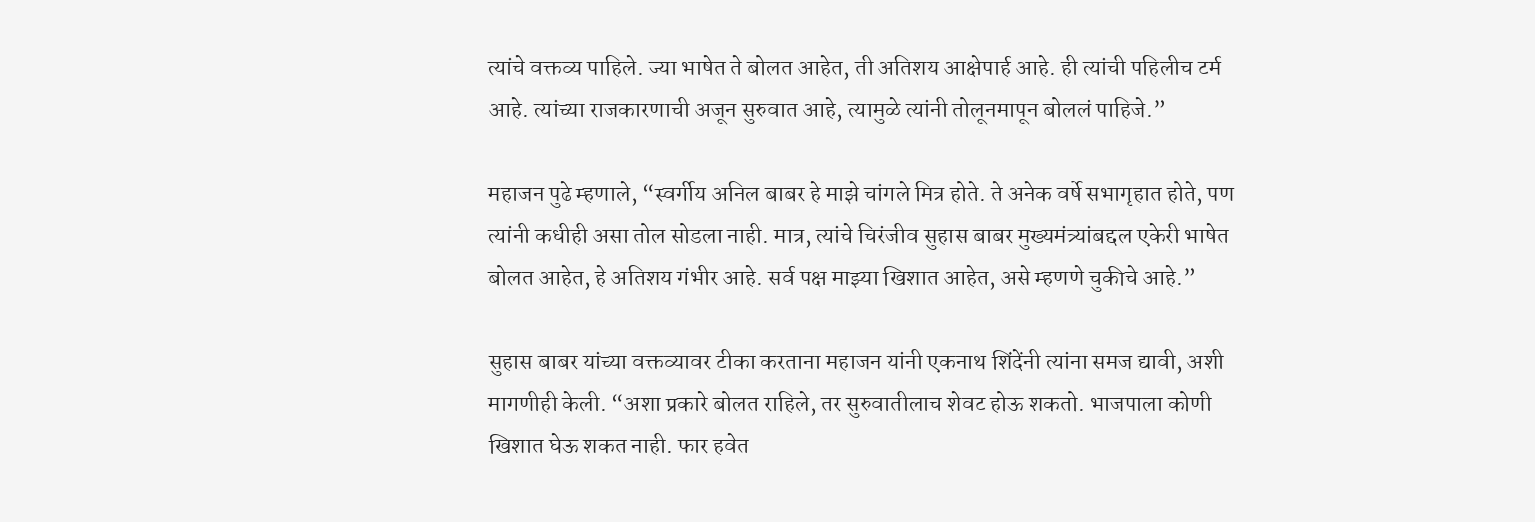त्यांचे वक्तव्य पाहिले. ज्या भाषेत ते बोलत आहेत, ती अतिशय आक्षेपार्ह आहे. ही त्यांची पहिलीच टर्म आहे. त्यांच्या राजकारणाची अजून सुरुवात आहे, त्यामुळे त्यांनी तोलूनमापून बोललं पाहिजे.”

महाजन पुढे म्हणाले, “स्वर्गीय अनिल बाबर हे माझे चांगले मित्र होते. ते अनेक वर्षे सभागृहात होते, पण त्यांनी कधीही असा तोल सोडला नाही. मात्र, त्यांचे चिरंजीव सुहास बाबर मुख्यमंत्र्यांबद्दल एकेरी भाषेत बोलत आहेत, हे अतिशय गंभीर आहे. सर्व पक्ष माझ्या खिशात आहेत, असे म्हणणे चुकीचे आहे.”

सुहास बाबर यांच्या वक्तव्यावर टीका करताना महाजन यांनी एकनाथ शिंदेंनी त्यांना समज द्यावी, अशी मागणीही केली. “अशा प्रकारे बोलत राहिले, तर सुरुवातीलाच शेवट होऊ शकतो. भाजपाला कोणी खिशात घेऊ शकत नाही. फार हवेत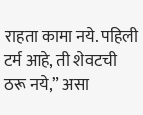राहता कामा नये. पहिली टर्म आहे, ती शेवटची ठरू नये,” असा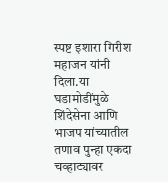स्पष्ट इशारा गिरीश महाजन यांनी दिला.या घडामोडींमुळे शिंदेसेना आणि भाजप यांच्यातील तणाव पुन्हा एकदा चव्हाट्यावर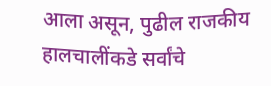आला असून, पुढील राजकीय हालचालींकडे सर्वांचे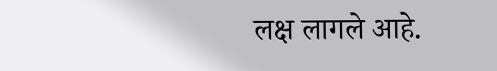लक्ष लागले आहे.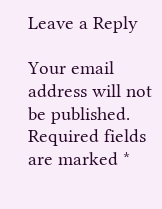Leave a Reply

Your email address will not be published. Required fields are marked *